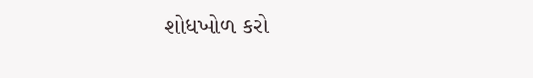શોધખોળ કરો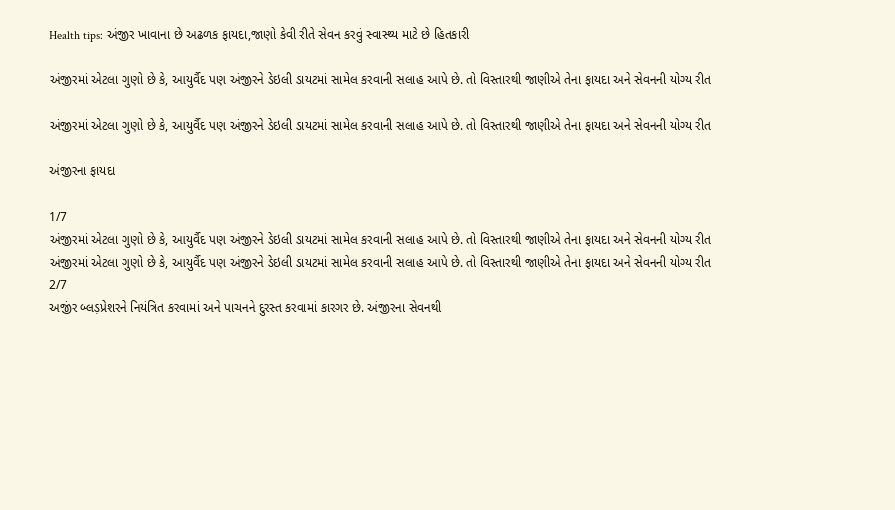Health tips: અંજીર ખાવાના છે અઢળક ફાયદા,જાણો કેવી રીતે સેવન કરવું સ્વાસ્થ્ય માટે છે હિતકારી

અંજીરમાં એટલા ગુણો છે કે, આયુર્વૈદ પણ અંજીરને ડેઇલી ડાયટમાં સામેલ કરવાની સલાહ આપે છે. તો વિસ્તારથી જાણીએ તેના ફાયદા અને સેવનની યોગ્ય રીત

અંજીરમાં એટલા ગુણો છે કે, આયુર્વૈદ પણ અંજીરને ડેઇલી ડાયટમાં સામેલ કરવાની સલાહ આપે છે. તો વિસ્તારથી જાણીએ તેના ફાયદા અને સેવનની યોગ્ય રીત

અંજીરના ફાયદા

1/7
અંજીરમાં એટલા ગુણો છે કે, આયુર્વૈદ પણ અંજીરને ડેઇલી ડાયટમાં સામેલ કરવાની સલાહ આપે છે. તો વિસ્તારથી જાણીએ તેના ફાયદા અને સેવનની યોગ્ય રીત
અંજીરમાં એટલા ગુણો છે કે, આયુર્વૈદ પણ અંજીરને ડેઇલી ડાયટમાં સામેલ કરવાની સલાહ આપે છે. તો વિસ્તારથી જાણીએ તેના ફાયદા અને સેવનની યોગ્ય રીત
2/7
અજીંર બ્લડ઼પ્રેશરને નિયંત્રિત કરવામાં અને પાચનને દુરસ્ત કરવામાં કારગર છે. અંજીરના સેવનથી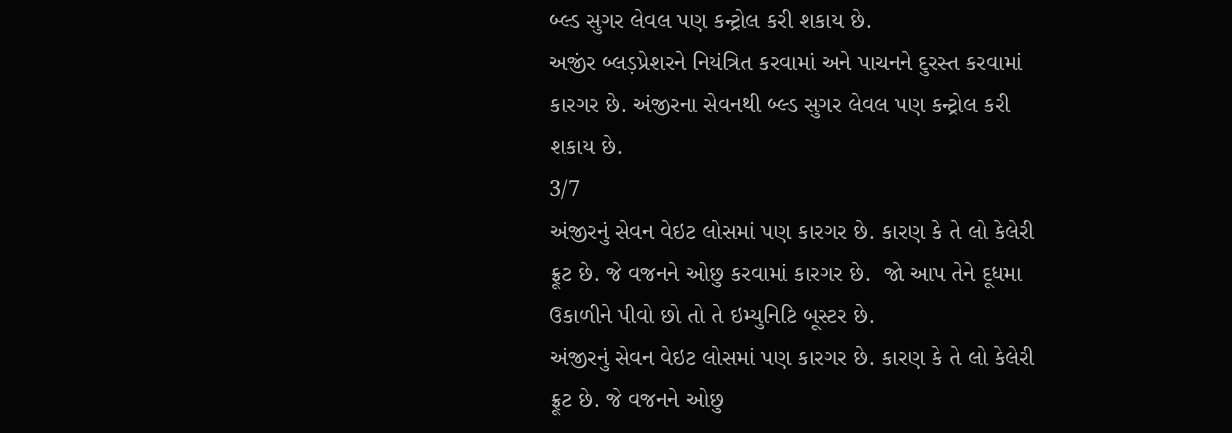બ્લ્ડ સુગર લેવલ પણ કન્ટ્રોલ કરી શકાય છે.
અજીંર બ્લડ઼પ્રેશરને નિયંત્રિત કરવામાં અને પાચનને દુરસ્ત કરવામાં કારગર છે. અંજીરના સેવનથી બ્લ્ડ સુગર લેવલ પણ કન્ટ્રોલ કરી શકાય છે.
3/7
અંજીરનું સેવન વેઇટ લોસમાં પણ કારગર છે. કારણ કે તે લો કેલેરી ફ્રૂટ છે. જે વજનને ઓછુ કરવામાં કારગર છે.  જો આપ તેને દૂધમા ઉકાળીને પીવો છો તો તે ઇમ્યુનિટિ બૂસ્ટર છે.
અંજીરનું સેવન વેઇટ લોસમાં પણ કારગર છે. કારણ કે તે લો કેલેરી ફ્રૂટ છે. જે વજનને ઓછુ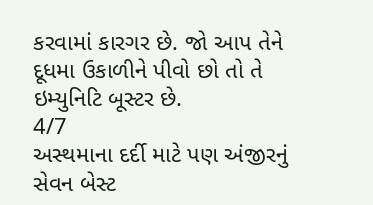કરવામાં કારગર છે. જો આપ તેને દૂધમા ઉકાળીને પીવો છો તો તે ઇમ્યુનિટિ બૂસ્ટર છે.
4/7
અસ્થમાના દર્દી માટે પણ અંજીરનું સેવન બેસ્ટ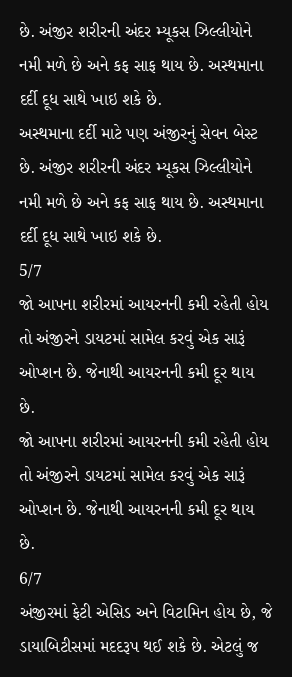છે. અંજીર શરીરની અંદર મ્યૂકસ ઝિલ્લીયોને નમી મળે છે અને કફ સાફ થાય છે. અસ્થમાના દર્દી દૂધ સાથે ખાઇ શકે છે.
અસ્થમાના દર્દી માટે પણ અંજીરનું સેવન બેસ્ટ છે. અંજીર શરીરની અંદર મ્યૂકસ ઝિલ્લીયોને નમી મળે છે અને કફ સાફ થાય છે. અસ્થમાના દર્દી દૂધ સાથે ખાઇ શકે છે.
5/7
જો આપના શરીરમાં આયરનની કમી રહેતી હોય તો અંજીરને ડાયટમાં સામેલ કરવું એક સારૂં ઓપ્શન છે. જેનાથી આયરનની કમી દૂર થાય છે.
જો આપના શરીરમાં આયરનની કમી રહેતી હોય તો અંજીરને ડાયટમાં સામેલ કરવું એક સારૂં ઓપ્શન છે. જેનાથી આયરનની કમી દૂર થાય છે.
6/7
અંજીરમાં ફેટી એસિડ અને વિટામિન હોય છે, જે ડાયાબિટીસમાં મદદરૂપ થઈ શકે છે. એટલું જ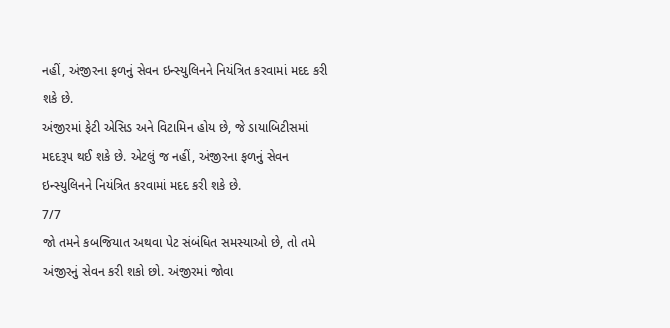નહીં, અંજીરના ફળનું સેવન ઇન્સ્યુલિનને નિયંત્રિત કરવામાં મદદ કરી શકે છે.
અંજીરમાં ફેટી એસિડ અને વિટામિન હોય છે, જે ડાયાબિટીસમાં મદદરૂપ થઈ શકે છે. એટલું જ નહીં, અંજીરના ફળનું સેવન ઇન્સ્યુલિનને નિયંત્રિત કરવામાં મદદ કરી શકે છે.
7/7
જો તમને કબજિયાત અથવા પેટ સંબંધિત સમસ્યાઓ છે, તો તમે અંજીરનું સેવન કરી શકો છો. અંજીરમાં જોવા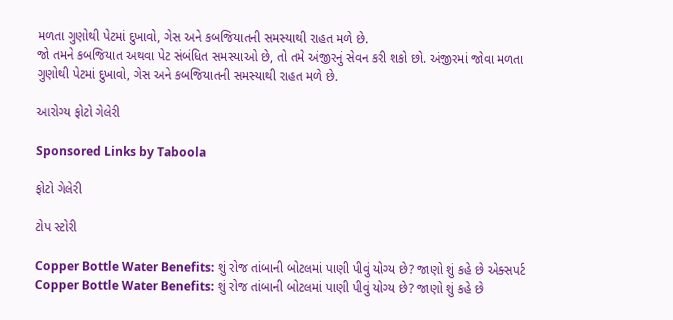મળતા ગુણોથી પેટમાં દુખાવો, ગેસ અને કબજિયાતની સમસ્યાથી રાહત મળે છે.
જો તમને કબજિયાત અથવા પેટ સંબંધિત સમસ્યાઓ છે, તો તમે અંજીરનું સેવન કરી શકો છો. અંજીરમાં જોવા મળતા ગુણોથી પેટમાં દુખાવો, ગેસ અને કબજિયાતની સમસ્યાથી રાહત મળે છે.

આરોગ્ય ફોટો ગેલેરી

Sponsored Links by Taboola

ફોટો ગેલેરી

ટોપ સ્ટોરી

Copper Bottle Water Benefits: શું રોજ તાંબાની બોટલમાં પાણી પીવું યોગ્ય છે? જાણો શું કહે છે એક્સપર્ટ
Copper Bottle Water Benefits: શું રોજ તાંબાની બોટલમાં પાણી પીવું યોગ્ય છે? જાણો શું કહે છે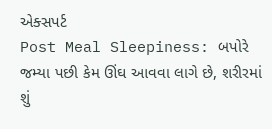એક્સપર્ટ
Post Meal Sleepiness: બપોરે જમ્યા પછી કેમ ઊંઘ આવવા લાગે છે, શરીરમાં શું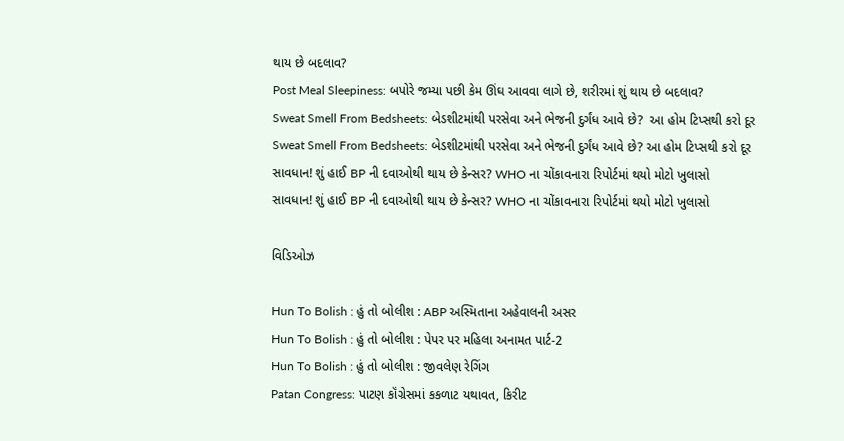થાય છે બદલાવ?
Post Meal Sleepiness: બપોરે જમ્યા પછી કેમ ઊંઘ આવવા લાગે છે, શરીરમાં શું થાય છે બદલાવ?
Sweat Smell From Bedsheets: બેડશીટમાંથી પરસેવા અને ભેજની દુર્ગંધ આવે છે?  આ હોમ ટિપ્સથી કરો દૂર
Sweat Smell From Bedsheets: બેડશીટમાંથી પરસેવા અને ભેજની દુર્ગંધ આવે છે? આ હોમ ટિપ્સથી કરો દૂર
સાવધાન! શું હાઈ BP ની દવાઓથી થાય છે કેન્સર? WHO ના ચોંકાવનારા રિપોર્ટમાં થયો મોટો ખુલાસો
સાવધાન! શું હાઈ BP ની દવાઓથી થાય છે કેન્સર? WHO ના ચોંકાવનારા રિપોર્ટમાં થયો મોટો ખુલાસો

વિડિઓઝ

Hun To Bolish : હું તો બોલીશ : ABP અસ્મિતાના અહેવાલની અસર
Hun To Bolish : હું તો બોલીશ : પેપર પર મહિલા અનામત પાર્ટ-2
Hun To Bolish : હું તો બોલીશ : જીવલેણ રેગિંગ
Patan Congress: પાટણ કૉંગ્રેસમાં કકળાટ યથાવત, કિરીટ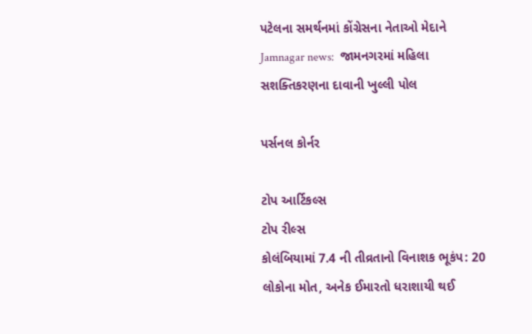પટેલના સમર્થનમાં કોંગ્રેસના નેતાઓ મેદાને
Jamnagar news:  જામનગરમાં મહિલા સશક્તિકરણના દાવાની ખુલ્લી પોલ

પર્સનલ કોર્નર

ટોપ આર્ટિકલ્સ
ટોપ રીલ્સ
કોલંબિયામાં 7.4 ની તીવ્રતાનો વિનાશક ભૂકંપ: 20 લોકોના મોત, અનેક ઈમારતો ધરાશાયી થઈ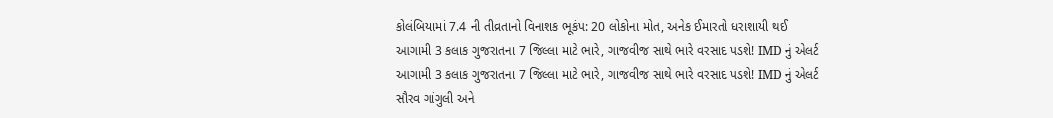કોલંબિયામાં 7.4 ની તીવ્રતાનો વિનાશક ભૂકંપ: 20 લોકોના મોત, અનેક ઈમારતો ધરાશાયી થઈ
આગામી 3 કલાક ગુજરાતના 7 જિલ્લા માટે ભારે, ગાજવીજ સાથે ભારે વરસાદ પડશે! IMD નું એલર્ટ
આગામી 3 કલાક ગુજરાતના 7 જિલ્લા માટે ભારે, ગાજવીજ સાથે ભારે વરસાદ પડશે! IMD નું એલર્ટ
સૌરવ ગાંગુલી અને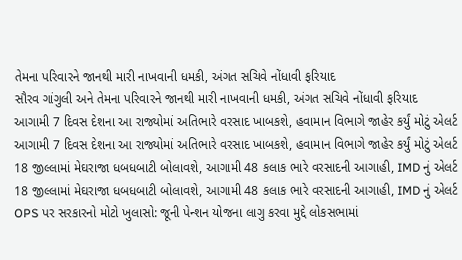તેમના પરિવારને જાનથી મારી નાખવાની ધમકી, અંગત સચિવે નોંધાવી ફરિયાદ
સૌરવ ગાંગુલી અને તેમના પરિવારને જાનથી મારી નાખવાની ધમકી, અંગત સચિવે નોંધાવી ફરિયાદ
આગામી 7 દિવસ દેશના આ રાજ્યોમાં અતિભારે વરસાદ ખાબકશે, હવામાન વિભાગે જાહેર કર્યું મોટું એલર્ટ
આગામી 7 દિવસ દેશના આ રાજ્યોમાં અતિભારે વરસાદ ખાબકશે, હવામાન વિભાગે જાહેર કર્યું મોટું એલર્ટ
18 જીલ્લામાં મેઘરાજા ધબધબાટી બોલાવશે, આગામી 48 કલાક ભારે વરસાદની આગાહી, IMD નું એલર્ટ
18 જીલ્લામાં મેઘરાજા ધબધબાટી બોલાવશે, આગામી 48 કલાક ભારે વરસાદની આગાહી, IMD નું એલર્ટ
OPS પર સરકારનો મોટો ખુલાસો: જૂની પેન્શન યોજના લાગુ કરવા મુદ્દે લોકસભામાં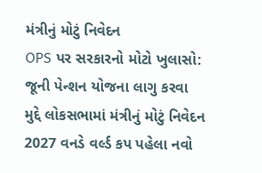મંત્રીનું મોટું નિવેદન
OPS પર સરકારનો મોટો ખુલાસો: જૂની પેન્શન યોજના લાગુ કરવા મુદ્દે લોકસભામાં મંત્રીનું મોટું નિવેદન
2027 વનડે વર્લ્ડ કપ પહેલા નવો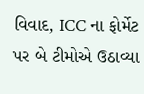વિવાદ, ICC ના ફોર્મેટ પર બે ટીમોએ ઉઠાવ્યા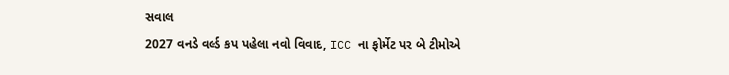સવાલ
2027 વનડે વર્લ્ડ કપ પહેલા નવો વિવાદ, ICC ના ફોર્મેટ પર બે ટીમોએ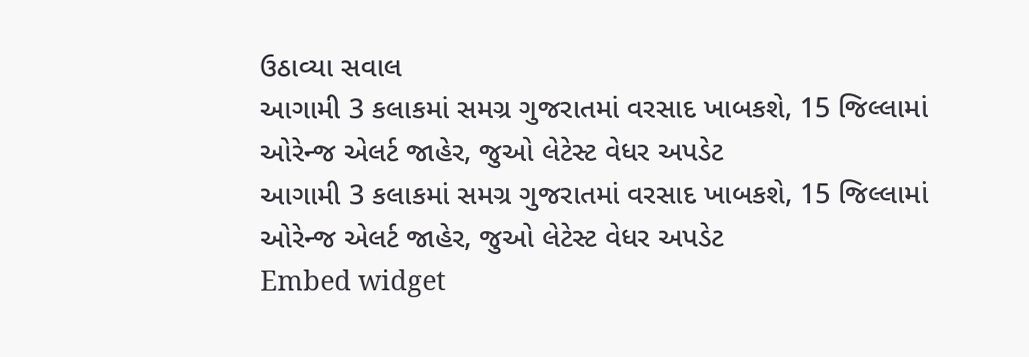ઉઠાવ્યા સવાલ
આગામી 3 કલાકમાં સમગ્ર ગુજરાતમાં વરસાદ ખાબકશે, 15 જિલ્લામાં ઓરેન્જ એલર્ટ જાહેર, જુઓ લેટેસ્ટ વેધર અપડેટ
આગામી 3 કલાકમાં સમગ્ર ગુજરાતમાં વરસાદ ખાબકશે, 15 જિલ્લામાં ઓરેન્જ એલર્ટ જાહેર, જુઓ લેટેસ્ટ વેધર અપડેટ
Embed widget